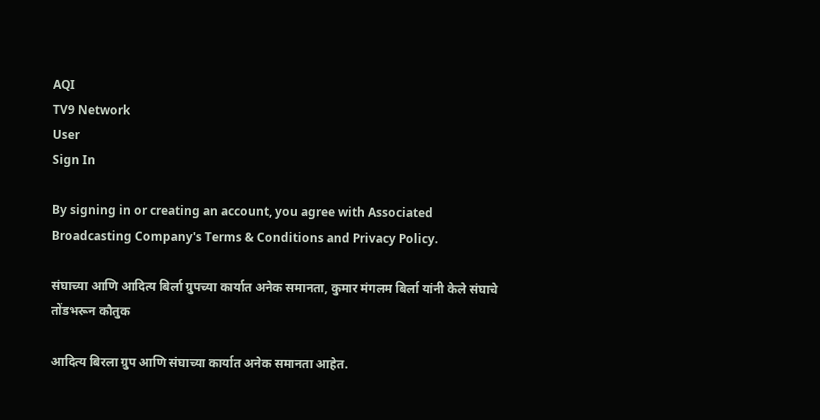AQI
TV9 Network
User
Sign In

By signing in or creating an account, you agree with Associated Broadcasting Company's Terms & Conditions and Privacy Policy.

संघाच्या आणि आदित्य बिर्ला ग्रुपच्या कार्यात अनेक समानता, कुमार मंगलम बिर्ला यांनी केले संघाचे तोंडभरून कौतुक

आदित्य बिरला ग्रुप आणि संघाच्या कार्यात अनेक समानता आहेत.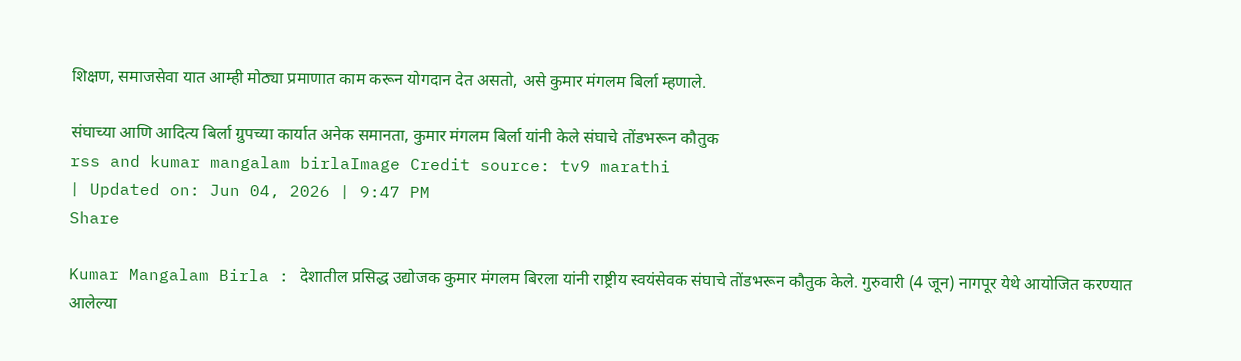शिक्षण, समाजसेवा यात आम्ही मोठ्या प्रमाणात काम करून योगदान देत असतो, असे कुमार मंगलम बिर्ला म्हणाले.

संघाच्या आणि आदित्य बिर्ला ग्रुपच्या कार्यात अनेक समानता, कुमार मंगलम बिर्ला यांनी केले संघाचे तोंडभरून कौतुक
rss and kumar mangalam birlaImage Credit source: tv9 marathi
| Updated on: Jun 04, 2026 | 9:47 PM
Share

Kumar Mangalam Birla : देशातील प्रसिद्ध उद्योजक कुमार मंगलम बिरला यांनी राष्ट्रीय स्वयंसेवक संघाचे तोंडभरून कौतुक केले. गुरुवारी (4 जून) नागपूर येथे आयोजित करण्यात आलेल्या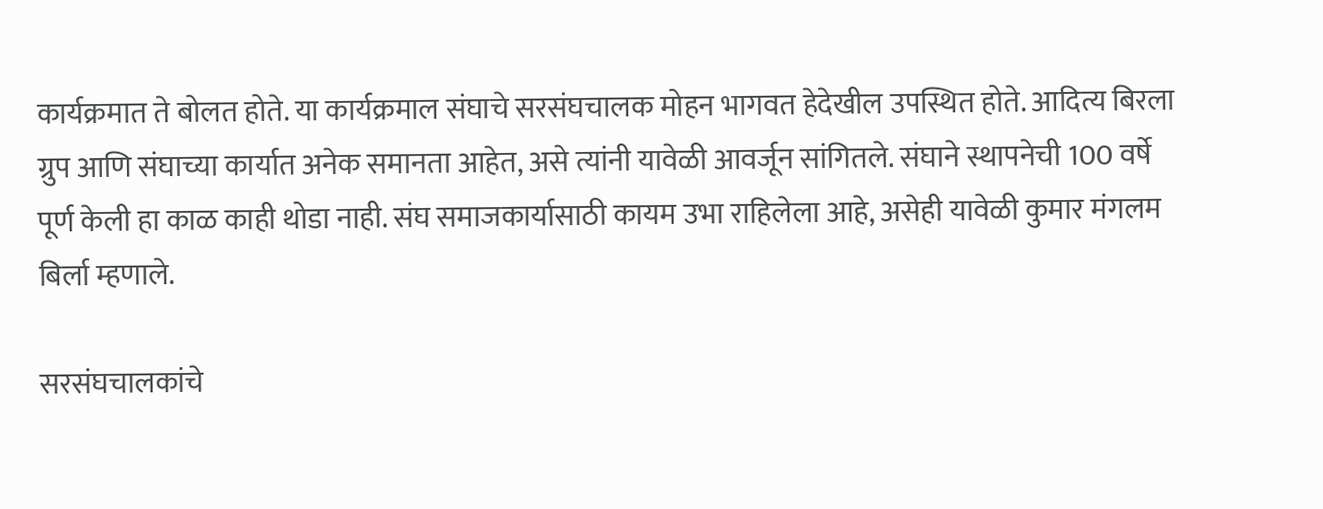कार्यक्रमात ते बोलत होते. या कार्यक्रमाल संघाचे सरसंघचालक मोहन भागवत हेदेखील उपस्थित होते. आदित्य बिरला ग्रुप आणि संघाच्या कार्यात अनेक समानता आहेत, असे त्यांनी यावेळी आवर्जून सांगितले. संघाने स्थापनेची 100 वर्षे पूर्ण केली हा काळ काही थोडा नाही. संघ समाजकार्यासाठी कायम उभा राहिलेला आहे, असेही यावेळी कुमार मंगलम बिर्ला म्हणाले.

सरसंघचालकांचे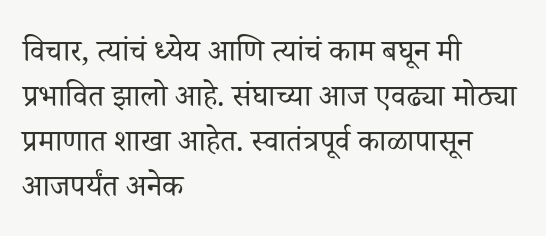विचार, त्यांचं ध्येय आणि त्यांचं काम बघून मी प्रभावित झालो आहे. संघाच्या आज एवढ्या मोठ्या प्रमाणात शाखा आहेत. स्वातंत्रपूर्व काळापासून आजपर्यंत अनेक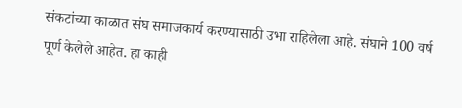संकटांच्या काळात संघ समाजकार्य करण्यासाठी उभा राहिलेला आहे. संघाने 100 वर्ष पूर्ण केलेले आहेत. हा काही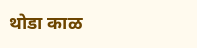थोडा काळ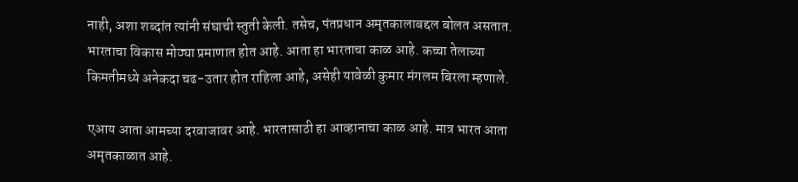नाही, अशा शब्दांत त्यांनी संघाची स्तुती केली. तसेच, पंतप्रधान अमृतकालाबद्दल बोलत असतात. भारताचा विकास मोठ्या प्रमाणात होत आहे. आता हा भारताचा काळ आहे. कच्चा तेलाच्या किमतीमध्ये अनेकदा चढ-उतार होत राहिला आहे, असेही यावेळी कुमार मंगलम बिरला म्हणाले.

एआय आता आमच्या दरवाजावर आहे. भारतासाठी हा आव्हानाचा काळ आहे. मात्र भारत आता अमृतकाळात आहे.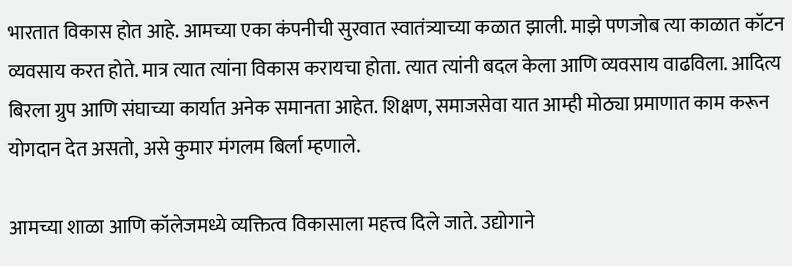भारतात विकास होत आहे. आमच्या एका कंपनीची सुरवात स्वातंत्र्याच्या कळात झाली. माझे पणजोब त्या काळात कॉटन व्यवसाय करत होते. मात्र त्यात त्यांना विकास करायचा होता. त्यात त्यांनी बदल केला आणि व्यवसाय वाढविला. आदित्य बिरला ग्रुप आणि संघाच्या कार्यात अनेक समानता आहेत. शिक्षण, समाजसेवा यात आम्ही मोठ्या प्रमाणात काम करून योगदान देत असतो, असे कुमार मंगलम बिर्ला म्हणाले.

आमच्या शाळा आणि कॉलेजमध्ये व्यक्तित्व विकासाला महत्त्व दिले जाते. उद्योगाने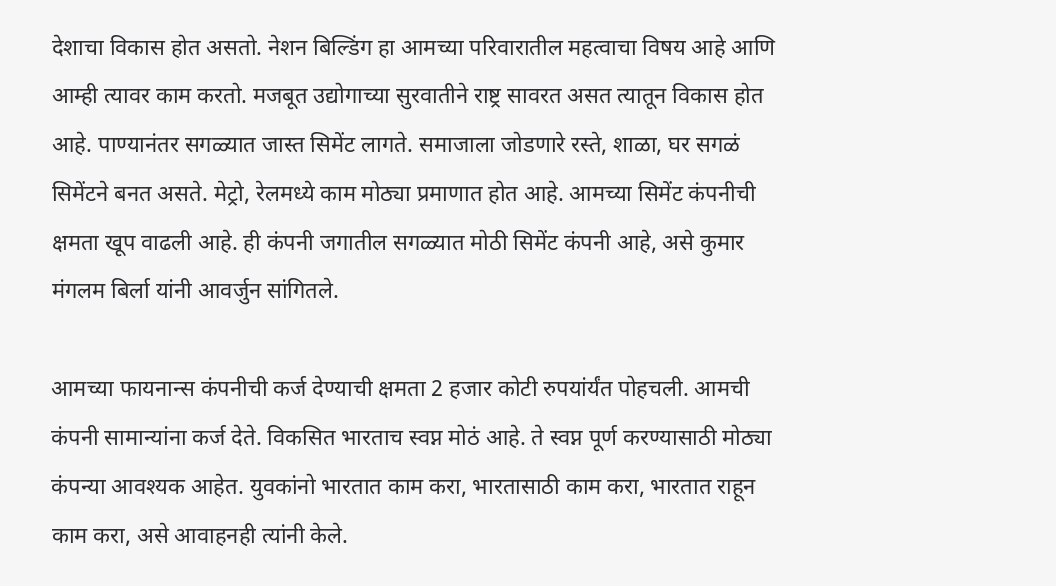देशाचा विकास होत असतो. नेशन बिल्डिंग हा आमच्या परिवारातील महत्वाचा विषय आहे आणि आम्ही त्यावर काम करतो. मजबूत उद्योगाच्या सुरवातीने राष्ट्र सावरत असत त्यातून विकास होत आहे. पाण्यानंतर सगळ्यात जास्त सिमेंट लागते. समाजाला जोडणारे रस्ते, शाळा, घर सगळं सिमेंटने बनत असते. मेट्रो, रेलमध्ये काम मोठ्या प्रमाणात होत आहे. आमच्या सिमेंट कंपनीची क्षमता खूप वाढली आहे. ही कंपनी जगातील सगळ्यात मोठी सिमेंट कंपनी आहे, असे कुमार मंगलम बिर्ला यांनी आवर्जुन सांगितले.

आमच्या फायनान्स कंपनीची कर्ज देण्याची क्षमता 2 हजार कोटी रुपयांर्यंत पोहचली. आमची कंपनी सामान्यांना कर्ज देते. विकसित भारताच स्वप्न मोठं आहे. ते स्वप्न पूर्ण करण्यासाठी मोठ्या कंपन्या आवश्यक आहेत. युवकांनो भारतात काम करा, भारतासाठी काम करा, भारतात राहून काम करा, असे आवाहनही त्यांनी केले.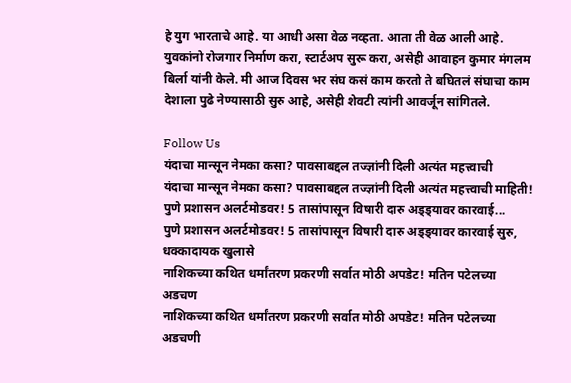हे युग भारताचे आहे. या आधी असा वेळ नव्हता. आता ती वेळ आली आहे. युवकांनो रोजगार निर्माण करा, स्टार्टअप सुरू करा, असेही आवाहन कुमार मंगलम बिर्ला यांनी केले. मी आज दिवस भर संघ कसं काम करतो ते बघितलं संघाचा काम देशाला पुढे नेण्यासाठी सुरु आहे, असेही शेवटी त्यांनी आवर्जून सांगितले.

Follow Us
यंदाचा मान्सून नेमका कसा? पावसाबद्दल तज्ज्ञांनी दिली अत्यंत महत्त्वाची
यंदाचा मान्सून नेमका कसा? पावसाबद्दल तज्ज्ञांनी दिली अत्यंत महत्त्वाची माहिती!
पुणे प्रशासन अलर्टमोडवर! 5 तासांपासून विषारी दारु अड्ड्यावर कारवाई...
पुणे प्रशासन अलर्टमोडवर! 5 तासांपासून विषारी दारु अड्ड्यावर कारवाई सुरु, धक्कादायक खुलासे
नाशिकच्या कथित धर्मांतरण प्रकरणी सर्वात मोठी अपडेट! मतिन पटेलच्या अडचण
नाशिकच्या कथित धर्मांतरण प्रकरणी सर्वात मोठी अपडेट! मतिन पटेलच्या अडचणी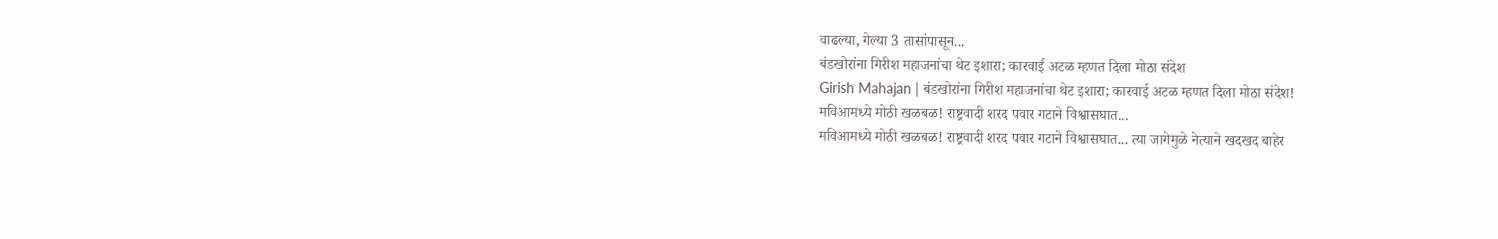वाढल्या, गेल्या 3 तासांपासून...
बंडखोरांना गिरीश महाजनांचा थेट इशारा; कारवाई अटळ म्हणत दिला मोठा संदेश
Girish Mahajan | बंडखोरांना गिरीश महाजनांचा थेट इशारा; कारवाई अटळ म्हणत दिला मोठा संदेश!
मविआमध्ये मोठी खळबळ! राष्ट्रवादी शरद पवार गटाने विश्वासघात...
मविआमध्ये मोठी खळबळ! राष्ट्रवादी शरद पवार गटाने विश्वासघात... त्या जागेमुळे नेत्याने खदखद बाहेर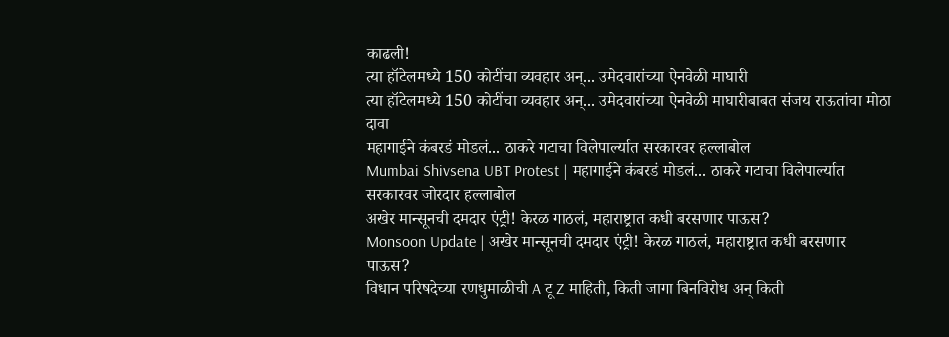काढली!
त्या हॉटेलमध्ये 150 कोटींचा व्यवहार अन्... उमेदवारांच्या ऐनवेळी माघारी
त्या हॉटेलमध्ये 150 कोटींचा व्यवहार अन्... उमेदवारांच्या ऐनवेळी माघारीबाबत संजय राऊतांचा मोठा दावा
महागाईने कंबरडं मोडलं... ठाकरे गटाचा विलेपार्ल्यात सरकारवर हल्लाबोल
Mumbai Shivsena UBT Protest | महागाईने कंबरडं मोडलं... ठाकरे गटाचा विलेपार्ल्यात सरकारवर जोरदार हल्लाबोल
अखेर मान्सूनची दमदार एंट्री! केरळ गाठलं, महाराष्ट्रात कधी बरसणार पाऊस?
Monsoon Update | अखेर मान्सूनची दमदार एंट्री! केरळ गाठलं, महाराष्ट्रात कधी बरसणार पाऊस?
विधान परिषदेच्या रणधुमाळीची A टू Z माहिती, किती जागा बिनविरोध अन् किती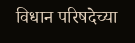विधान परिषदेच्या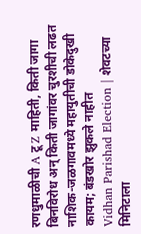रणधुमाळीची A टू Z माहिती, किती जागा बिनविरोध अन् किती जागांवर चुरशीची लढत
नाशिक-जळगावमध्ये महायुतीची डोकेदुखी कायम; बंडखोर झुकले नाहीत
Vidhan Parishad Election | शेवटच्या मिनिटाला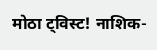मोठा ट्विस्ट! नाशिक-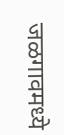जळगावमध्ये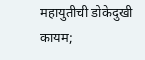महायुतीची डोकेदुखी कायम;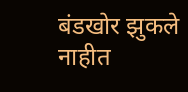बंडखोर झुकले नाहीत